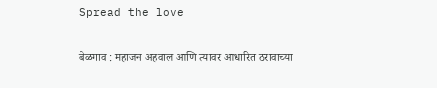Spread the love

बेळगाव : महाजन अहवाल आणि त्यावर आधारित ठरावाच्या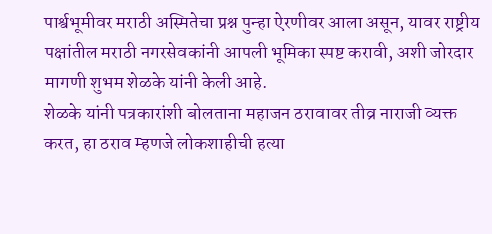पार्श्वभूमीवर मराठी अस्मितेचा प्रश्न पुन्हा ऐरणीवर आला असून, यावर राष्ट्रीय पक्षांतील मराठी नगरसेवकांनी आपली भूमिका स्पष्ट करावी, अशी जोरदार मागणी शुभम शेळके यांनी केली आहे.
शेळके यांनी पत्रकारांशी बोलताना महाजन ठरावावर तीव्र नाराजी व्यक्त करत, हा ठराव म्हणजे लोकशाहीची हत्या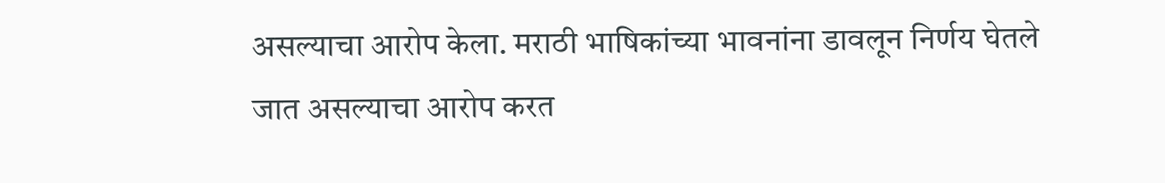असल्याचा आरोप केला. मराठी भाषिकांच्या भावनांना डावलून निर्णय घेतले जात असल्याचा आरोप करत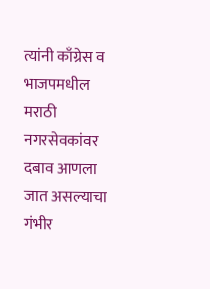त्यांनी काँग्रेस व भाजपमधील मराठी नगरसेवकांवर दबाव आणला जात असल्याचा गंभीर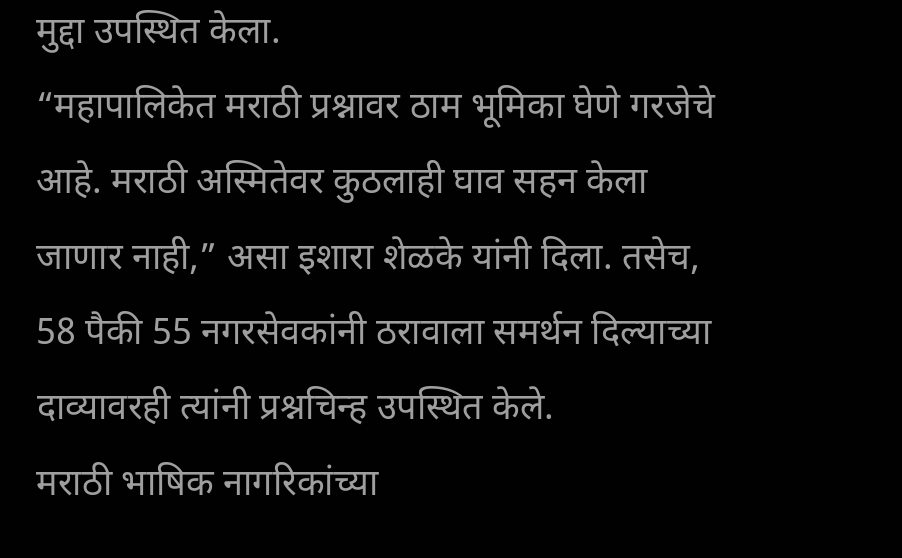मुद्दा उपस्थित केला.
“महापालिकेत मराठी प्रश्नावर ठाम भूमिका घेणे गरजेचे आहे. मराठी अस्मितेवर कुठलाही घाव सहन केला जाणार नाही,” असा इशारा शेळके यांनी दिला. तसेच, 58 पैकी 55 नगरसेवकांनी ठरावाला समर्थन दिल्याच्या दाव्यावरही त्यांनी प्रश्नचिन्ह उपस्थित केले.
मराठी भाषिक नागरिकांच्या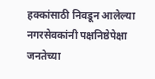हक्कांसाठी निवडून आलेल्या नगरसेवकांनी पक्षनिष्ठेपेक्षा जनतेच्या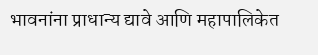भावनांना प्राधान्य द्यावे आणि महापालिकेत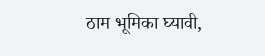ठाम भूमिका घ्यावी,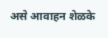असे आवाहन शेळके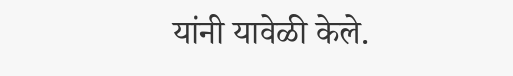यांनी यावेळी केले.